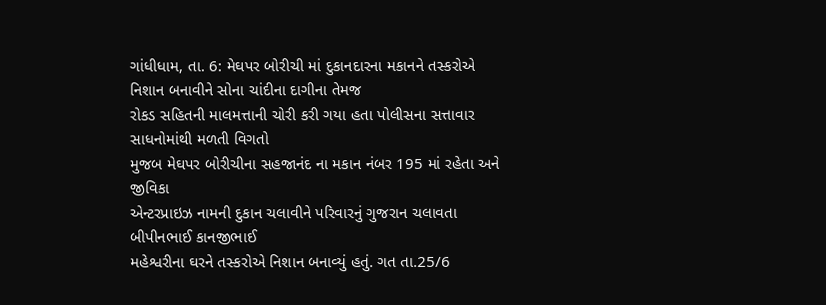ગાંધીધામ, તા. 6: મેઘપર બોરીચી માં દુકાનદારના મકાનને તસ્કરોએ
નિશાન બનાવીને સોના ચાંદીના દાગીના તેમજ
રોકડ સહિતની માલમત્તાની ચોરી કરી ગયા હતા પોલીસના સત્તાવાર સાધનોમાંથી મળતી વિગતો
મુજબ મેઘપર બોરીચીના સહજાનંદ ના મકાન નંબર 195 માં રહેતા અને જીવિકા
એન્ટરપ્રાઇઝ નામની દુકાન ચલાવીને પરિવારનું ગુજરાન ચલાવતા બીપીનભાઈ કાનજીભાઈ
મહેશ્વરીના ઘરને તસ્કરોએ નિશાન બનાવ્યું હતું. ગત તા.25/6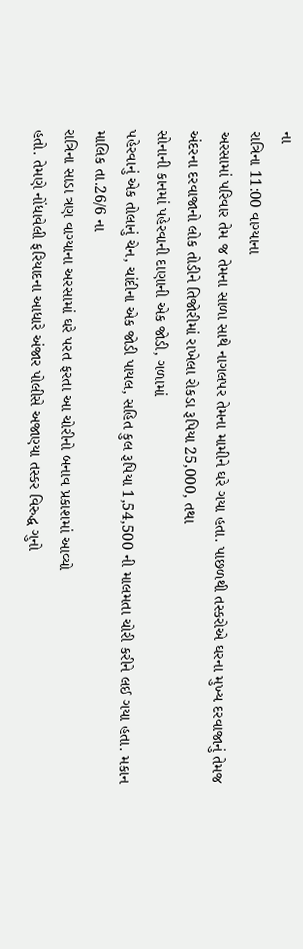ના
રાત્રિના 11:00 વાગ્યાના
અરસામાં પરિવાર તેમ જ તેમના સાળા સાથે નાગલપર તેમના મામીને ઘરે ગયા હતા. પાછળથી તસ્કરોએ ઘરના મુખ્ય દરવાજાનું તેમજ
અંદરના દરવાજાનો લોક તોડીને તિજોરીમાં રાખેલા રોકડા રૂપિયા 25,000, તથા
સોનાની કાનમાં પહેરવાની દાણાની એક જોડી, ગળામાં
પહેરવાનું એક તોલાનું ચેન, ચાંદીના એક જોડી પાયલ, સહિત કુલ રૂપિયા 1,54,500 ની માલમતા ચોરી કરીને લઈ ગયા હતા. મકાન
માલિક તા.26/6 ના
રાત્રિના સાડા ત્રણ વાગ્યાના અરસામાં ઘરે પરત ફરતા આ ચોરીનો બનાવ પ્રકાશમાં આવ્યો
હતો. તેમણે નોંધાવેલી ફરિયાદના આધારે અંજાર પોલીસે અજાણ્યા તસ્કર વિરુદ્ધ ગુનો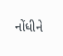નોંધીને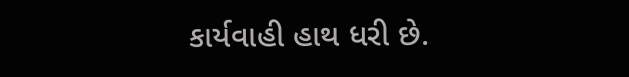કાર્યવાહી હાથ ધરી છે.